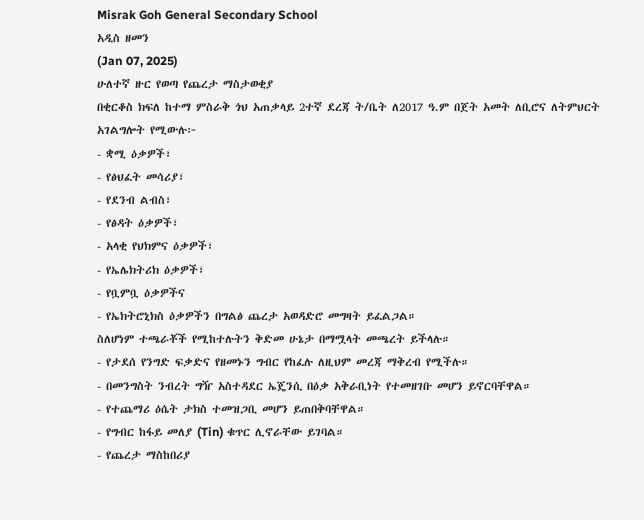Misrak Goh General Secondary School
አዲስ ዘመን
(Jan 07, 2025)
ሁለተኛ ዙር የወጣ የጨረታ ማስታወቂያ
በቂርቆስ ክፍለ ከተማ ምስራቅ ጎህ አጠቃላይ 2ተኛ ደረጃ ት/ቤት ለ2017 ዓ.ም በጀት አመት ለቢሮና ለትምህርት አገልግሎት የሚውሉ፦
- ቋሚ ዕቃዎች፣
- የፅህፈት መሳሪያ፣
- የደንብ ልብስ፣
- የፅዳት ዕቃዎች፣
- አላቂ የህክምና ዕቃዎች፣
- የኤሌክትሪክ ዕቃዎች፣
- የቧምቧ ዕቃዎችና
- የኤክትሮኒክስ ዕቃዎችን በግልፅ ጨረታ አወዳድሮ መግዛት ይፈልጋል።
ስለሆነም ተጫራቾች የሚከተሉትን ቅድመ ሁኔታ በማሟላት መጫረት ይችላሉ።
- የታደሰ የንግድ ፍቃድና የዘመኑን ግብር የከፈሉ ለዚህም መረጃ ማቅረብ የሚችሉ።
- በመንግስት ንብረት ግዥ አስተዳደር ኤጄንሲ በዕቃ አቅራቢነት የተመዘገቡ መሆን ይኖርባቸዋል።
- የተጨማሪ ዕሴት ታክስ ተመዝጋቢ መሆን ይጠበቅባቸዋል።
- የግብር ከፋይ መለያ (Tin) ቁጥር ሊኖራቸው ይገባል።
- የጨረታ ማስከበሪያ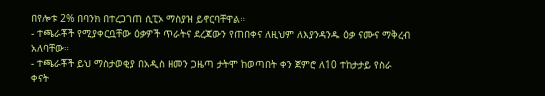በየሎቱ 2% በባንክ በተረጋገጠ ሲፒኦ ማስያዝ ይኖርባቸዋል።
- ተጫራቾች የሚያቀርቧቸው ዕቃዎች ጥራትና ደረጃውን የጠበቀና ለዚህም ለእያንዳንዱ ዕቃ ናሙና ማቅረብ አለባቸው።
- ተጫራቾች ይህ ማስታወቂያ በአዲስ ዘመን ጋዜጣ ታትሞ ከወጣበት ቀን ጀምሮ ለ10 ተከታታይ የስራ ቀናት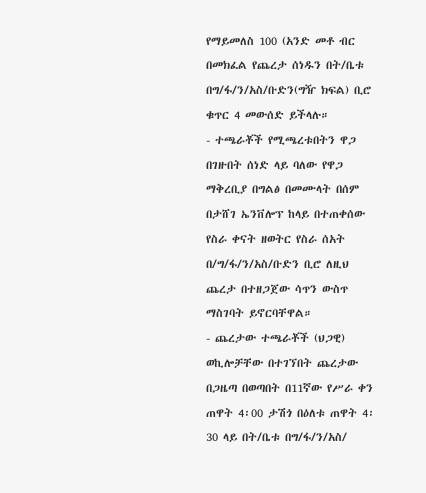የማይመለስ 100 (አንድ መቶ ብር በመክፈል የጨረታ ሰነዱን በት/ቤቱ በግ/ፋ/ን/አስ/ቡድን(ግዥ ክፍል) ቢሮ ቁጥር 4 መውሰድ ይችላሉ።
- ተጫራቾች የሚጫረቱበትን ዋጋ በገዙበት ሰነድ ላይ ባለው የዋጋ ማቅረቢያ በግልፅ በመሙላት በሰም በታሸገ ኤንቨሎፕ ከላይ በተጠቀሰው የስራ ቀናት ዘወትር የስራ ሰአት በ/ግ/ፋ/ን/አስ/ቡድን ቢሮ ለዚህ ጨረታ በተዘጋጀው ሳጥን ውስጥ ማስገባት ይኖርባቸዋል።
- ጨረታው ተጫራቾች (ህጋዊ) ወኪሎቻቸው በተገኘበት ጨረታው በጋዜጣ በወጣበት በ11ኛው የሥራ ቀን ጠዋት 4፡00 ታሽጎ በዕለቱ ጠዋት 4፡30 ላይ በት/ቤቱ በግ/ፋ/ን/አስ/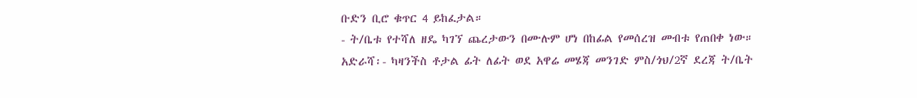ቡድን ቢሮ ቁጥር 4 ይከፈታል።
- ት/ቤቱ የተሻለ ዘዴ ካገኘ ጨረታውን በሙሉም ሆነ በከፊል የመሰረዝ መብቱ የጠበቀ ነው።
አድራሻ፡- ካዛንችስ ቶታል ፊት ለፊት ወደ አዋሬ መሄጃ መንገድ ምስ/ጎህ/2ኛ ደረጃ ት/ቤት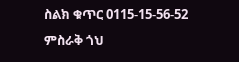ስልክ ቁጥር 0115-15-56-52
ምስራቅ ጎህ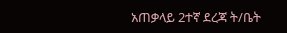አጠቃላይ 2ተኛ ደረጃ ት/ቤት